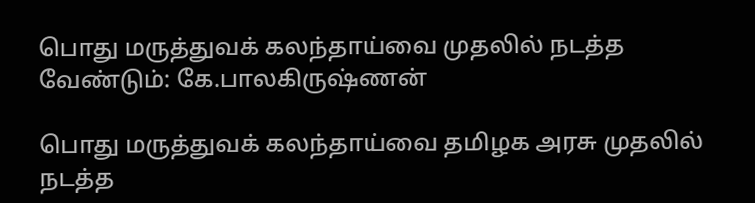பொது மருத்துவக் கலந்தாய்வை முதலில் நடத்த வேண்டும்: கே.பாலகிருஷ்ணன்

பொது மருத்துவக் கலந்தாய்வை தமிழக அரசு முதலில் நடத்த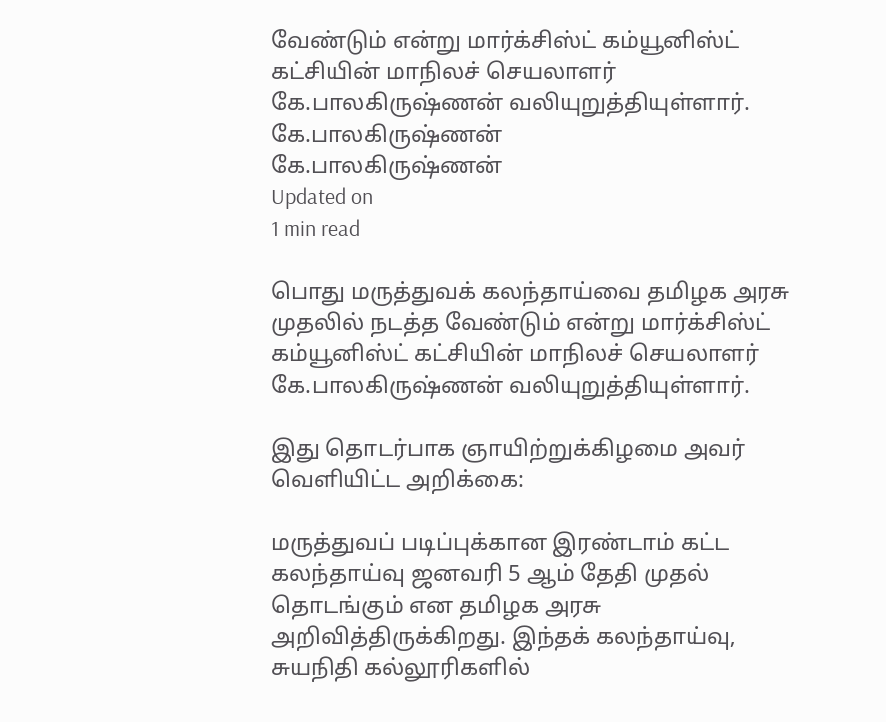வேண்டும் என்று மார்க்சிஸ்ட் கம்யூனிஸ்ட் கட்சியின் மாநிலச் செயலாளர் கே.பாலகிருஷ்ணன் வலியுறுத்தியுள்ளார்.
கே.பாலகிருஷ்ணன்
கே.பாலகிருஷ்ணன்
Updated on
1 min read

பொது மருத்துவக் கலந்தாய்வை தமிழக அரசு முதலில் நடத்த வேண்டும் என்று மார்க்சிஸ்ட் கம்யூனிஸ்ட் கட்சியின் மாநிலச் செயலாளர் கே.பாலகிருஷ்ணன் வலியுறுத்தியுள்ளார்.

இது தொடர்பாக ஞாயிற்றுக்கிழமை அவர் வெளியிட்ட அறிக்கை:

மருத்துவப் படிப்புக்கான இரண்டாம் கட்ட கலந்தாய்வு ஜனவரி 5 ஆம் தேதி முதல் தொடங்கும் என தமிழக அரசு அறிவித்திருக்கிறது. இந்தக் கலந்தாய்வு, சுயநிதி கல்லூரிகளில்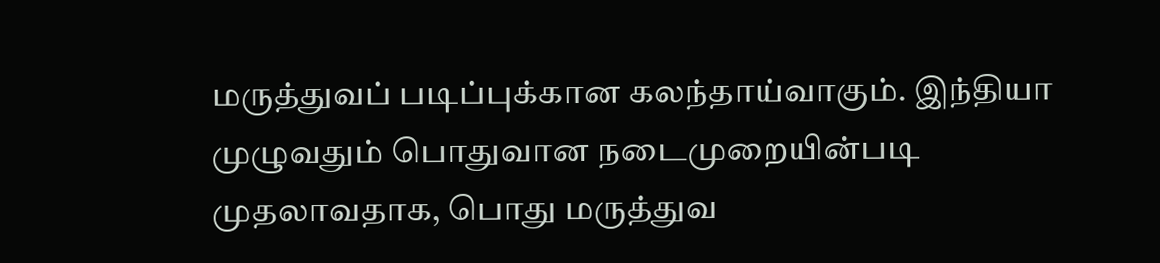மருத்துவப் படிப்புக்கான கலந்தாய்வாகும். இந்தியா முழுவதும் பொதுவான நடைமுறையின்படி முதலாவதாக, பொது மருத்துவ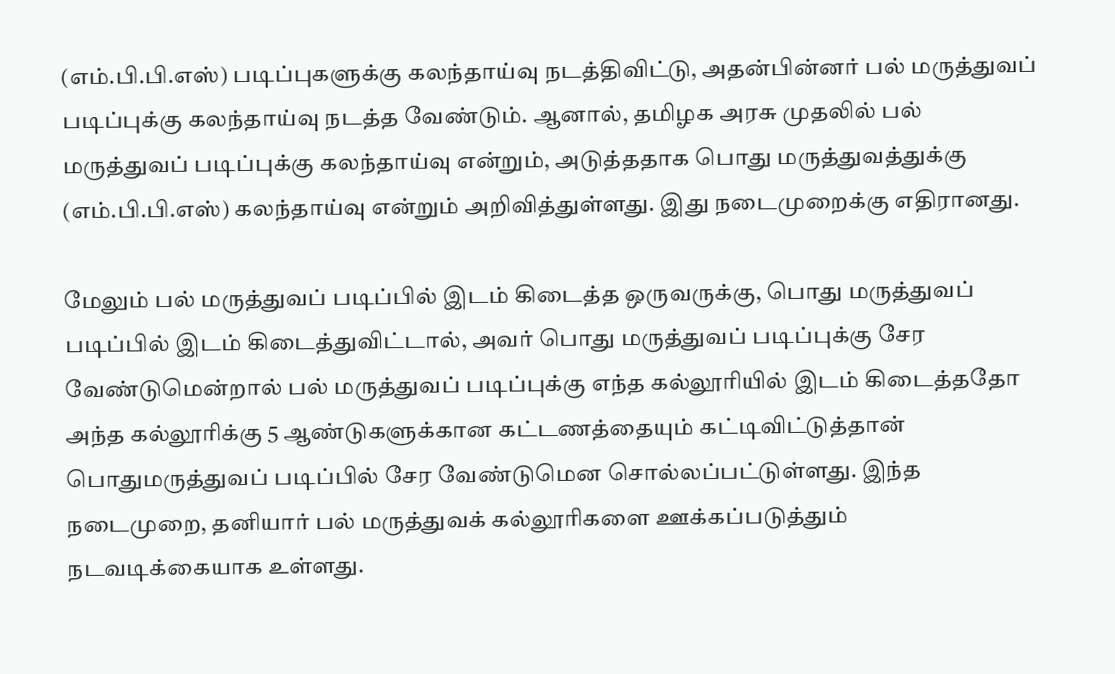(எம்.பி.பி.எஸ்) படிப்புகளுக்கு கலந்தாய்வு நடத்திவிட்டு, அதன்பின்னர் பல் மருத்துவப் படிப்புக்கு கலந்தாய்வு நடத்த வேண்டும். ஆனால், தமிழக அரசு முதலில் பல் மருத்துவப் படிப்புக்கு கலந்தாய்வு என்றும், அடுத்ததாக பொது மருத்துவத்துக்கு (எம்.பி.பி.எஸ்) கலந்தாய்வு என்றும் அறிவித்துள்ளது. இது நடைமுறைக்கு எதிரானது.

மேலும் பல் மருத்துவப் படிப்பில் இடம் கிடைத்த ஒருவருக்கு, பொது மருத்துவப் படிப்பில் இடம் கிடைத்துவிட்டால், அவர் பொது மருத்துவப் படிப்புக்கு சேர வேண்டுமென்றால் பல் மருத்துவப் படிப்புக்கு எந்த கல்லூரியில் இடம் கிடைத்ததோ அந்த கல்லூரிக்கு 5 ஆண்டுகளுக்கான கட்டணத்தையும் கட்டிவிட்டுத்தான் பொதுமருத்துவப் படிப்பில் சேர வேண்டுமென சொல்லப்பட்டுள்ளது. இந்த நடைமுறை, தனியார் பல் மருத்துவக் கல்லூரிகளை ஊக்கப்படுத்தும் நடவடிக்கையாக உள்ளது.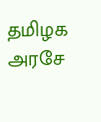தமிழக அரசே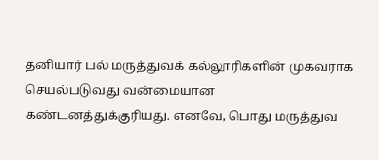தனியார் பல் மருத்துவக் கல்லூரிகளின் முகவராக செயல்படுவது வன்மையான கண்டனத்துக்குரியது. எனவே, பொது மருத்துவ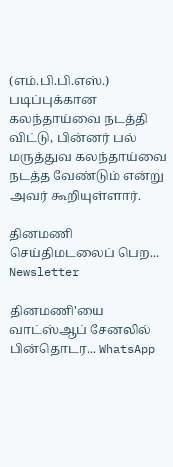(எம்.பி.பி.எஸ்.) படிப்புக்கான கலந்தாய்வை நடத்தி விட்டு, பின்னர் பல் மருத்துவ கலந்தாய்வை நடத்த வேண்டும் என்று அவர் கூறியுள்ளார்.

தினமணி செய்திமடலைப் பெற... Newsletter

தினமணி'யை வாட்ஸ்ஆப் சேனலில் பின்தொடர... WhatsApp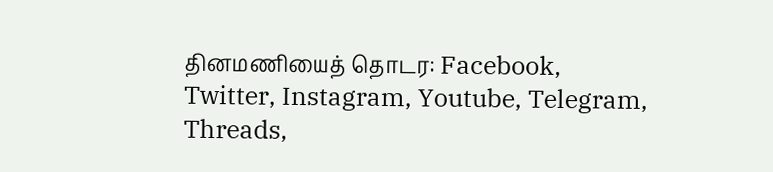தினமணியைத் தொடர: Facebook, Twitter, Instagram, Youtube, Telegram, Threads,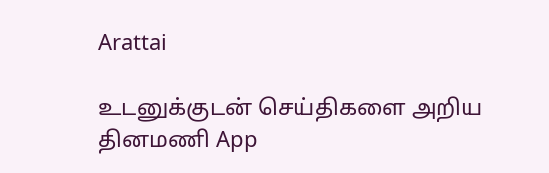Arattai

உடனுக்குடன் செய்திகளை அறிய தினமணி App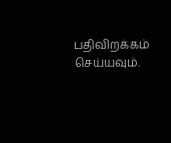பதிவிறக்கம் செய்யவும்.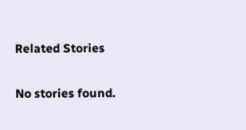Related Stories

No stories found.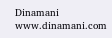Dinamani
www.dinamani.com